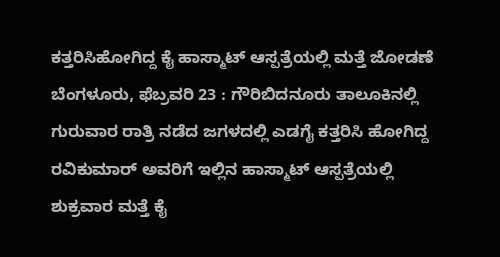ಕತ್ತರಿಸಿಹೋಗಿದ್ದ ಕೈ ಹಾಸ್ಮಾಟ್ ಆಸ್ಪತ್ರೆಯಲ್ಲಿ ಮತ್ತೆ ಜೋಡಣೆ
ಬೆಂಗಳೂರು, ಫೆಬ್ರವರಿ 23 : ಗೌರಿಬಿದನೂರು ತಾಲೂಕಿನಲ್ಲಿ ಗುರುವಾರ ರಾತ್ರಿ ನಡೆದ ಜಗಳದಲ್ಲಿ ಎಡಗೈ ಕತ್ತರಿಸಿ ಹೋಗಿದ್ದ ರವಿಕುಮಾರ್ ಅವರಿಗೆ ಇಲ್ಲಿನ ಹಾಸ್ಮಾಟ್ ಆಸ್ಪತ್ರೆಯಲ್ಲಿ ಶುಕ್ರವಾರ ಮತ್ತೆ ಕೈ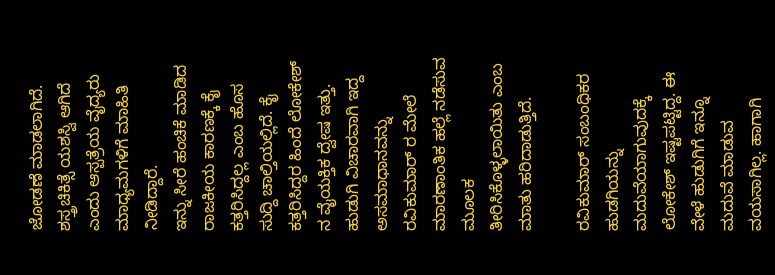ಜೋಡಣೆ ಮಾಡಲಾಗಿದೆ. ಶಸ್ತ್ರಚಿಕಿತ್ಸೆ ಯಶಸ್ವಿ ಆಗಿದೆ ಎಂದು ಆಸ್ಪತ್ರೆಯ ವೈದ್ಯರು ಮಾಧ್ಯಮಗಳಿಗೆ ಮಾಹಿತಿ ನೀಡಿದ್ದಾರೆ.
ಇನ್ನು ಸೀರೆ ಹಂಚಿಕೆ ಮಾಡಿದ ರಾಜಕೀಯ ಕಾರಣಕ್ಕೆ ಕೈ ಕತ್ತರಿಸಿದ್ದಲ್ಲ ಎಂಬ ಹೊಸ ಸುದ್ದಿ ಚಾಲ್ತಿಯಲ್ಲಿದೆ. ಕೈ ಕತ್ತರಿಸಿದ್ದರ ಹಿಂದೆ ಲೋಕೇಶ್ ನ ವೈಯಕ್ತಿಕ ದ್ವೇಷ ಇತ್ತು. ಹುಡುಗಿ ವಿಚಾರವಾಗಿ ಇದ್ದ ಅಸಮಾಧಾನವನ್ನು ರವಿಕುಮಾರ್ ರ ಮೇಲೆ ಮಾರಣಾಂತಿಕ ಹಲ್ಲೆ ನಡೆಸುವ ಮೂಲಕ ತೀರಿಸಿಕೊಳ್ಳಲಾಯಿತು ಎಂಬ ಮಾತು ಹರಿದಾಡುತ್ತಿದೆ.

ರವಿಕುಮಾರ್ ಸಂಬಂಧಿಕರ ಹುಡಗಿಯನ್ನು ಮದುವೆಯಾಗುವುದಕ್ಕೆ ಲೋಕೇಶ್ ಇಷ್ಟಪಟ್ಟಿದ್ದ. ಈ ವೇಳೆ ಹುಡುಗಿಗೆ ಇನ್ನೂ ಮದುವೆ ಮಾಡುವ ವಯಸಾಗಿಲ್ಲ. ಹಾಗಾಗಿ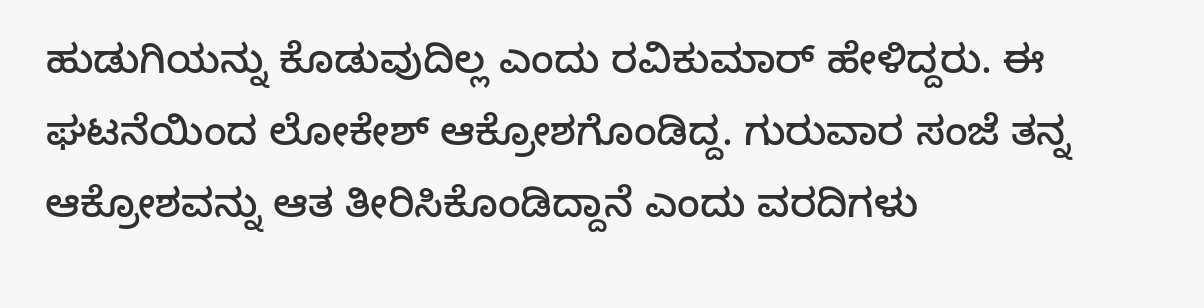ಹುಡುಗಿಯನ್ನು ಕೊಡುವುದಿಲ್ಲ ಎಂದು ರವಿಕುಮಾರ್ ಹೇಳಿದ್ದರು. ಈ ಘಟನೆಯಿಂದ ಲೋಕೇಶ್ ಆಕ್ರೋಶಗೊಂಡಿದ್ದ. ಗುರುವಾರ ಸಂಜೆ ತನ್ನ ಆಕ್ರೋಶವನ್ನು ಆತ ತೀರಿಸಿಕೊಂಡಿದ್ದಾನೆ ಎಂದು ವರದಿಗಳು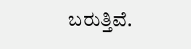ಬರುತ್ತಿವೆ.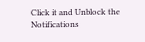Click it and Unblock the Notifications